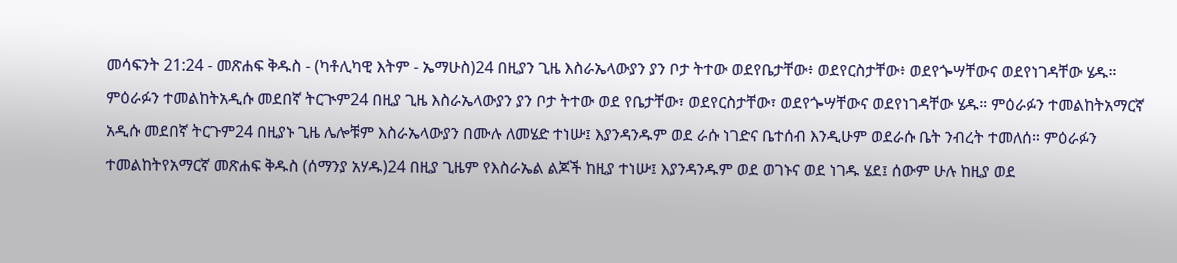መሳፍንት 21:24 - መጽሐፍ ቅዱስ - (ካቶሊካዊ እትም - ኤማሁስ)24 በዚያን ጊዜ እስራኤላውያን ያን ቦታ ትተው ወደየቤታቸው፥ ወደየርስታቸው፥ ወደየጐሣቸውና ወደየነገዳቸው ሄዱ። ምዕራፉን ተመልከትአዲሱ መደበኛ ትርጒም24 በዚያ ጊዜ እስራኤላውያን ያን ቦታ ትተው ወደ የቤታቸው፣ ወደየርስታቸው፣ ወደየጐሣቸውና ወደየነገዳቸው ሄዱ። ምዕራፉን ተመልከትአማርኛ አዲሱ መደበኛ ትርጉም24 በዚያኑ ጊዜ ሌሎቹም እስራኤላውያን በሙሉ ለመሄድ ተነሡ፤ እያንዳንዱም ወደ ራሱ ነገድና ቤተሰብ እንዲሁም ወደራሱ ቤት ንብረት ተመለሰ። ምዕራፉን ተመልከትየአማርኛ መጽሐፍ ቅዱስ (ሰማንያ አሃዱ)24 በዚያ ጊዜም የእስራኤል ልጆች ከዚያ ተነሡ፤ እያንዳንዱም ወደ ወገኑና ወደ ነገዱ ሄደ፤ ሰውም ሁሉ ከዚያ ወደ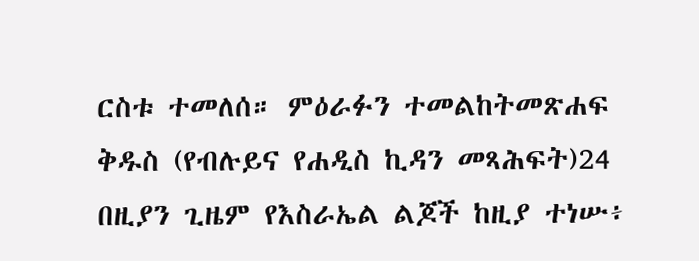ርስቱ ተመለሰ። ምዕራፉን ተመልከትመጽሐፍ ቅዱስ (የብሉይና የሐዲስ ኪዳን መጻሕፍት)24 በዚያን ጊዜም የእስራኤል ልጆች ከዚያ ተነሡ፥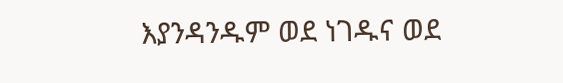እያንዳንዱም ወደ ነገዱና ወደ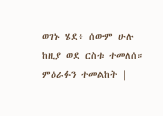ወገኑ ሄደ፥ ሰውም ሁሉ ከዚያ ወደ ርስቱ ተመለሰ። ምዕራፉን ተመልከት |